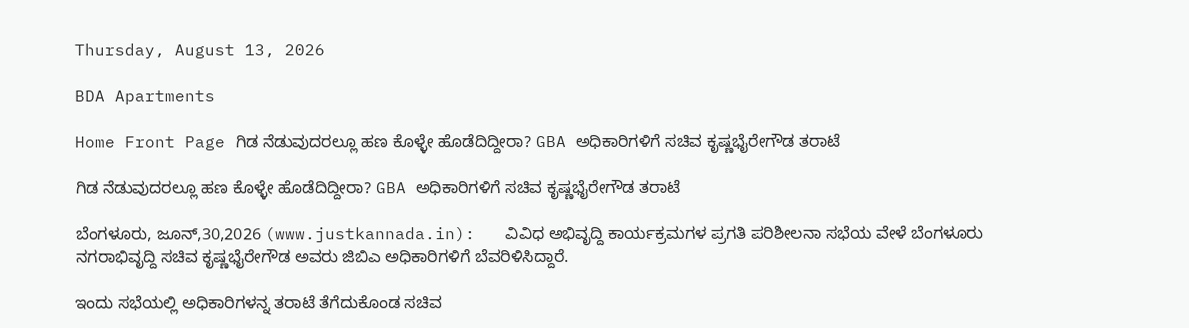Thursday, August 13, 2026

BDA Apartments

Home Front Page ಗಿಡ ನೆಡುವುದರಲ್ಲೂ ಹಣ ಕೊಳ್ಳೇ ಹೊಡೆದಿದ್ದೀರಾ? GBA ಅಧಿಕಾರಿಗಳಿಗೆ ಸಚಿವ ಕೃಷ್ಣಭೈರೇಗೌಡ ತರಾಟೆ

ಗಿಡ ನೆಡುವುದರಲ್ಲೂ ಹಣ ಕೊಳ್ಳೇ ಹೊಡೆದಿದ್ದೀರಾ? GBA ಅಧಿಕಾರಿಗಳಿಗೆ ಸಚಿವ ಕೃಷ್ಣಭೈರೇಗೌಡ ತರಾಟೆ

ಬೆಂಗಳೂರು, ಜೂನ್,30,2026 (www.justkannada.in):   ವಿವಿಧ ಅಭಿವೃದ್ದಿ ಕಾರ್ಯಕ್ರಮಗಳ ಪ್ರಗತಿ ಪರಿಶೀಲನಾ ಸಭೆಯ ವೇಳೆ ಬೆಂಗಳೂರು ನಗರಾಭಿವೃದ್ದಿ ಸಚಿವ ಕೃಷ್ಣಭೈರೇಗೌಡ ಅವರು ಜಿಬಿಎ ಅಧಿಕಾರಿಗಳಿಗೆ ಬೆವರಿಳಿಸಿದ್ದಾರೆ.

ಇಂದು ಸಭೆಯಲ್ಲಿ ಅಧಿಕಾರಿಗಳನ್ನ ತರಾಟೆ ತೆಗೆದುಕೊಂಡ ಸಚಿವ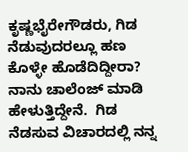ಕೃಷ್ಣಭೈರೇಗೌಡರು, ಗಿಡ ನೆಡುವುದರಲ್ಲೂ ಹಣ ಕೊಳ್ಳೇ ಹೊಡೆದಿದ್ದೀರಾ? ನಾನು ಚಾಲೆಂಜ್ ಮಾಡಿ ಹೇಳುತ್ತಿದ್ದೇನೆ.  ಗಿಡ ನೆಡಸುವ ವಿಚಾರದಲ್ಲಿ ನನ್ನ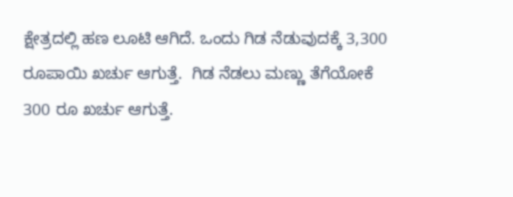ಕ್ಷೇತ್ರದಲ್ಲಿ ಹಣ ಲೂಟಿ ಆಗಿದೆ. ಒಂದು ಗಿಡ ನೆಡುವುದಕ್ಕೆ 3,300 ರೂಪಾಯಿ ಖರ್ಚು ಆಗುತ್ತೆ.  ಗಿಡ ನೆಡಲು ಮಣ್ಣು ತೆಗೆಯೋಕೆ 300 ರೂ ಖರ್ಚು ಆಗುತ್ತೆ.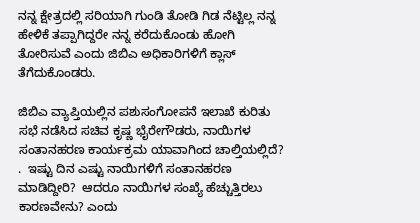ನನ್ನ ಕ್ಷೇತ್ರದಲ್ಲಿ ಸರಿಯಾಗಿ ಗುಂಡಿ ತೋಡಿ ಗಿಡ ನೆಟ್ಟಿಲ್ಲ ನನ್ನ ಹೇಳಿಕೆ ತಪ್ಪಾಗಿದ್ದರೇ ನನ್ನ ಕರೆದುಕೊಂಡು ಹೋಗಿ ತೋರಿಸುವೆ ಎಂದು ಜಿಬಿಎ ಅಧಿಕಾರಿಗಳಿಗೆ ಕ್ಲಾಸ್ ತೆಗೆದುಕೊಂಡರು.

ಜಿಬಿಎ ವ್ಯಾಪ್ತಿಯಲ್ಲಿನ ಪಶುಸಂಗೋಪನೆ ಇಲಾಖೆ ಕುರಿತು ಸಭೆ ನಡೆಸಿದ ಸಚಿವ ಕೃಷ್ಣ ಭೈರೇಗೌಡರು, ನಾಯಿಗಳ ಸಂತಾನಹರಣ ಕಾರ್ಯಕ್ರಮ ಯಾವಾಗಿಂದ ಚಾಲ್ತಿಯಲ್ಲಿದೆ? .  ಇಷ್ಟು ದಿನ ಎಷ್ಟು ನಾಯಿಗಳಿಗೆ ಸಂತಾನಹರಣ ಮಾಡಿದ್ದೀರಿ?  ಆದರೂ ನಾಯಿಗಳ ಸಂಖ್ಯೆ ಹೆಚ್ಚುತ್ತಿರಲು ಕಾರಣವೇನು? ಎಂದು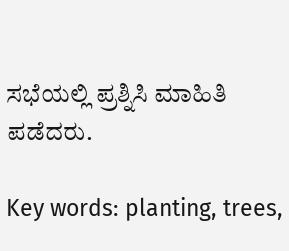ಸಭೆಯಲ್ಲಿ ಪ್ರಶ್ನಿಸಿ ಮಾಹಿತಿ ಪಡೆದರು.

Key words: planting, trees,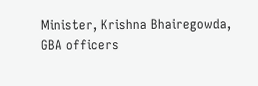Minister, Krishna Bhairegowda, GBA officers